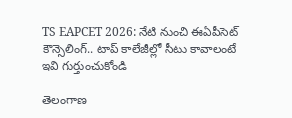TS EAPCET 2026: నేటి నుంచి ఈఏపీసెట్ కౌన్సెలింగ్.. టాప్ కాలేజీల్లో సీటు కావాలంటే ఇవి గుర్తుంచుకోండి

తెలంగాణ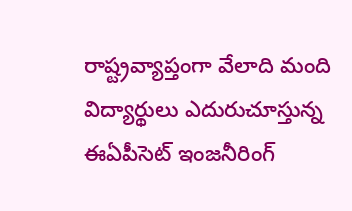రాష్ట్రవ్యాప్తంగా వేలాది మంది విద్యార్థులు ఎదురుచూస్తున్న ఈఏపీసెట్‌ ఇంజనీరింగ్‌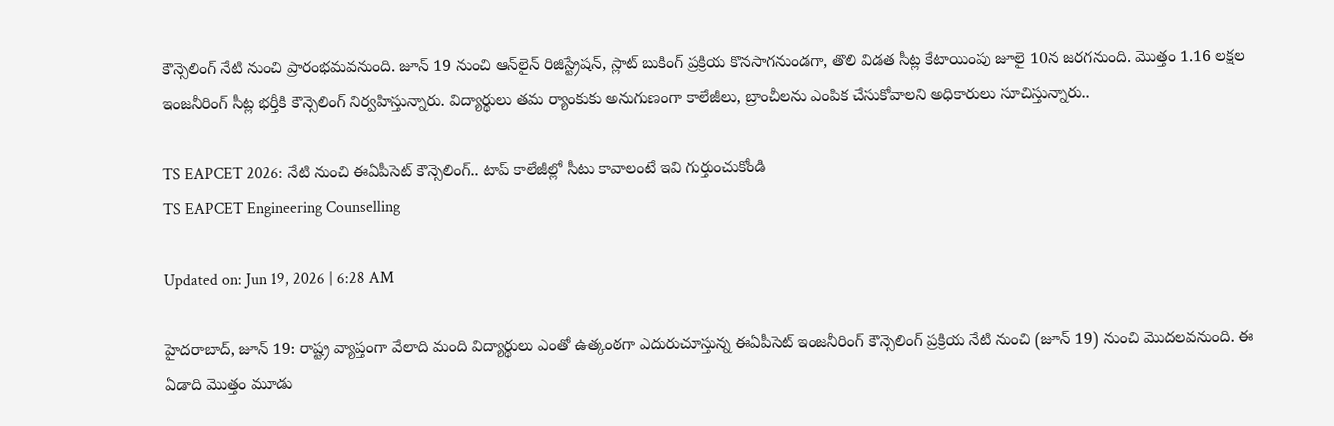కౌన్సెలింగ్‌ నేటి నుంచి ప్రారంభమవనుంది. జూన్‌ 19 నుంచి ఆన్‌లైన్‌ రిజిస్ట్రేషన్‌, స్లాట్‌ బుకింగ్‌ ప్రక్రియ కొనసాగనుండగా, తొలి విడత సీట్ల కేటాయింపు జూలై 10న జరగనుంది. మొత్తం 1.16 లక్షల ఇంజనీరింగ్‌ సీట్ల భర్తీకి కౌన్సెలింగ్‌ నిర్వహిస్తున్నారు. విద్యార్థులు తమ ర్యాంకుకు అనుగుణంగా కాలేజీలు, బ్రాంచీలను ఎంపిక చేసుకోవాలని అధికారులు సూచిస్తున్నారు..

TS EAPCET 2026: నేటి నుంచి ఈఏపీసెట్ కౌన్సెలింగ్.. టాప్ కాలేజీల్లో సీటు కావాలంటే ఇవి గుర్తుంచుకోండి
TS EAPCET Engineering Counselling

Updated on: Jun 19, 2026 | 6:28 AM

హైదరాబాద్‌, జూన్‌ 19: రాష్ట్ర వ్యాప్తంగా వేలాది మంది విద్యార్థులు ఎంతో ఉత్కంఠగా ఎదురుచూస్తున్న ఈఏపీసెట్‌ ఇంజనీరింగ్‌ కౌన్సెలింగ్‌ ప్రక్రియ నేటి నుంచి (జూన్ 19) నుంచి మొదలవనుంది. ఈ ఏడాది మొత్తం మూడు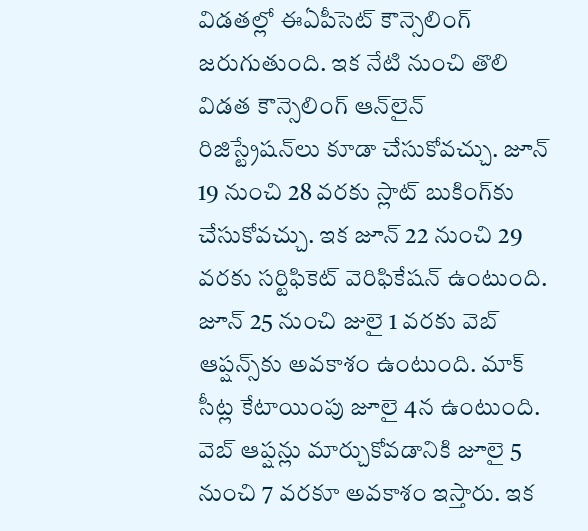విడతల్లో ఈఏపీసెట్‌ కౌన్సెలింగ్‌ జరుగుతుంది. ఇక నేటి నుంచి తొలి విడత కౌన్సెలింగ్‌ ఆన్‌లైన్‌ రిజిస్ట్రేషన్‌లు కూడా చేసుకోవచ్చు. జూన్‌ 19 నుంచి 28 వరకు స్లాట్‌ బుకింగ్‌కు చేసుకోవచ్చు. ఇక జూన్‌ 22 నుంచి 29 వరకు సర్టిఫికెట్‌ వెరిఫికేషన్‌ ఉంటుంది. జూన్‌ 25 నుంచి జులై 1 వరకు వెబ్‌ ఆప్షన్స్‌కు అవకాశం ఉంటుంది. మాక్‌ సీట్ల కేటాయింపు జూలై 4న ఉంటుంది. వెబ్‌ ఆప్షన్లు మార్చుకోవడానికి జూలై 5 నుంచి 7 వరకూ అవకాశం ఇస్తారు. ఇక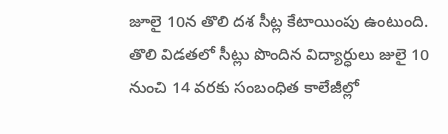జూలై 10న తొలి దశ సీట్ల కేటాయింపు ఉంటుంది. తొలి విడతలో సీట్లు పొందిన విద్యార్ధులు జులై 10 నుంచి 14 వరకు సంబంధిత కాలేజీల్లో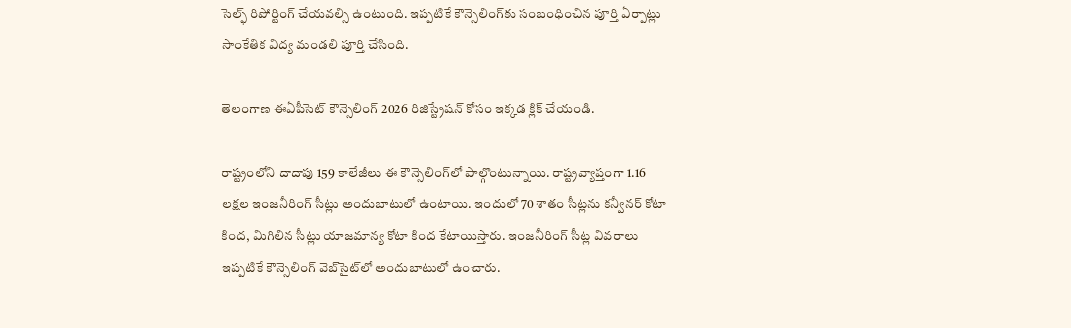సెల్ఫ్‌ రిపోర్టింగ్‌ చేయవల్సి ఉంటుంది. ఇప్పటికే కౌన్సెలింగ్‌కు సంబంధించిన పూర్తి ఏర్పాట్లు సాంకేతిక విద్య మండలి పూర్తి చేసింది.

తెలంగాణ ఈఏపీసెట్ కౌన్సెలింగ్ 2026 రిజిస్ట్రేషన్ కోసం ఇక్కడ క్లిక్ చేయండి.

రాష్ట్రంలోని దాదాపు 159 కాలేజీలు ఈ కౌన్సెలింగ్‌లో పాల్గొంటున్నాయి. రాష్ట్రవ్యాప్తంగా 1.16 లక్షల ఇంజనీరింగ్‌ సీట్లు అందుబాటులో ఉంటాయి. ఇందులో 70 శాతం సీట్లను కన్వీనర్‌ కోటా కింద, మిగిలిన సీట్లు యాజమాన్య కోటా కింద కేటాయిస్తారు. ఇంజనీరింగ్‌ సీట్ల వివరాలు ఇప్పటికే కౌన్సెలింగ్‌ వెబ్‌సైట్‌లో అందుబాటులో ఉంచారు.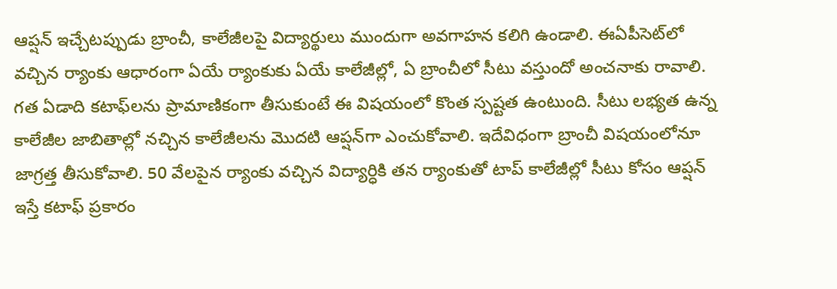ఆప్షన్‌ ఇచ్చేటప్పుడు బ్రాంచీ, కాలేజీలపై విద్యార్థులు ముందుగా అవగాహన కలిగి ఉండాలి. ఈఏపీసెట్‌లో వచ్చిన ర్యాంకు ఆధారంగా ఏయే ర్యాంకుకు ఏయే కాలేజీల్లో, ఏ బ్రాంచీలో సీటు వస్తుందో అంచనాకు రావాలి. గత ఏడాది కటాఫ్‌లను ప్రామాణికంగా తీసుకుంటే ఈ విషయంలో కొంత స్పష్టత ఉంటుంది. సీటు లభ్యత ఉన్న కాలేజీల జాబితాల్లో నచ్చిన కాలేజీలను మొదటి ఆప్షన్‌గా ఎంచుకోవాలి. ఇదేవిధంగా బ్రాంచీ విషయంలోనూ జాగ్రత్త తీసుకోవాలి. 50 వేలపైన ర్యాంకు వచ్చిన విద్యార్ధికి తన ర్యాంకుతో టాప్‌ కాలేజీల్లో సీటు కోసం ఆప్షన్‌ ఇస్తే కటాఫ్‌ ప్రకారం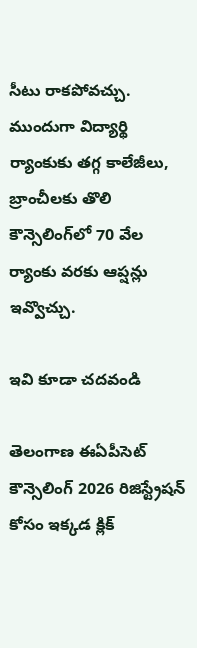సీటు రాకపోవచ్చు. ముందుగా విద్యార్థి ర్యాంకుకు తగ్గ కాలేజీలు, బ్రాంచీలకు తొలి కౌన్సెలింగ్‌లో 70 వేల ర్యాంకు వరకు ఆప్షన్లు ఇవ్వొచ్చు.

ఇవి కూడా చదవండి

తెలంగాణ ఈఏపీసెట్ కౌన్సెలింగ్ 2026 రిజిస్ట్రేషన్ కోసం ఇక్కడ క్లిక్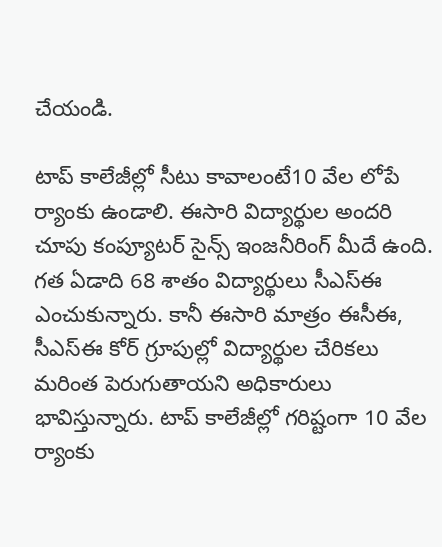చేయండి.

టాప్‌ కాలేజీల్లో సీటు కావాలంటే10 వేల లోపే ర్యాంకు ఉండాలి. ఈసారి విద్యార్థుల అందరి చూపు కంప్యూటర్‌ సైన్స్‌ ఇంజనీరింగ్‌ మీదే ఉంది. గత ఏడాది 68 శాతం విద్యార్థులు సీఎస్‌ఈ ఎంచుకున్నారు. కానీ ఈసారి మాత్రం ఈసీఈ, సీఎస్‌ఈ కోర్‌ గ్రూపుల్లో విద్యార్థుల చేరికలు మరింత పెరుగుతాయని అధికారులు భావిస్తున్నారు. టాప్‌ కాలేజీల్లో గరిష్టంగా 10 వేల ర్యాంకు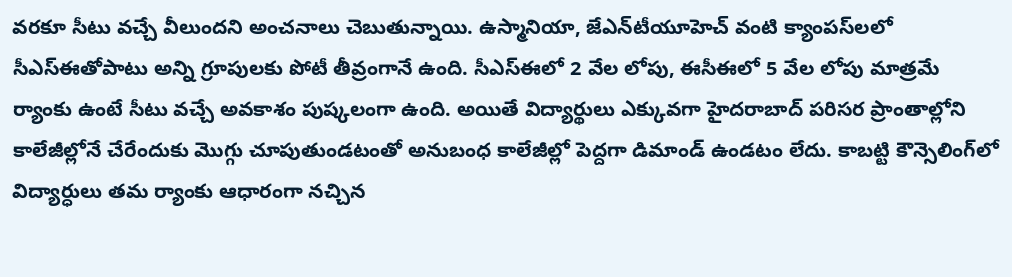వరకూ సీటు వచ్చే వీలుందని అంచనాలు చెబుతున్నాయి. ఉస్మానియా, జేఎన్‌టీయూహెచ్‌ వంటి క్యాంపస్‌లలో సీఎస్‌ఈతోపాటు అన్ని గ్రూపులకు పోటీ తీవ్రంగానే ఉంది. సీఎస్‌ఈలో 2 వేల లోపు, ఈసీఈలో 5 వేల లోపు మాత్రమే ర్యాంకు ఉంటే సీటు వచ్చే అవకాశం పుష్కలంగా ఉంది. అయితే విద్యార్థులు ఎక్కువగా హైదరాబాద్‌ పరిసర ప్రాంతాల్లోని కాలేజీల్లోనే చేరేందుకు మొగ్గు చూపుతుండటంతో అనుబంధ కాలేజీల్లో పెద్దగా డిమాండ్‌ ఉండటం లేదు. కాబట్టి కౌన్సెలింగ్‌లో విద్యార్ధులు తమ ర్యాంకు ఆధారంగా నచ్చిన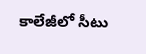కాలేజీలో సీటు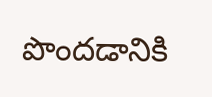పొందడానికి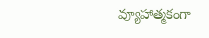వ్యూహాత్మకంగా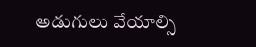అడుగులు వేయాల్సి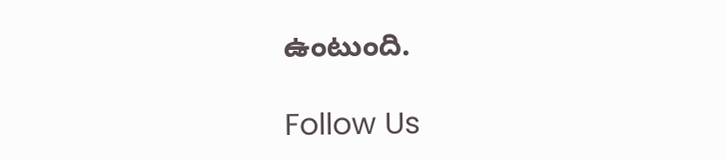ఉంటుంది.

Follow Us